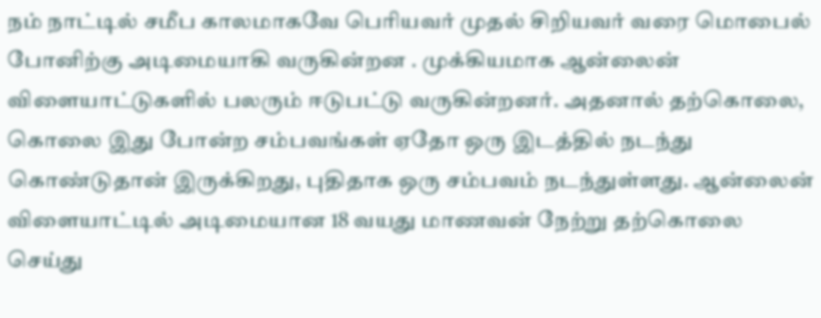நம் நாட்டில் சமீப காலமாகவே பெரியவர் முதல் சிறியவர் வரை மொபைல் போனிற்கு அடிமையாகி வருகின்றன . முக்கியமாக ஆன்லைன் விளையாட்டுகளில் பலரும் ஈடுபட்டு வருகின்றனர். அதனால் தற்கொலை, கொலை இது போன்ற சம்பவங்கள் ஏதோ ஒரு இடத்தில் நடந்து கொண்டுதான் இருக்கிறது, புதிதாக ஒரு சம்பவம் நடந்துள்ளது. ஆன்லைன் விளையாட்டில் அடிமையான 18 வயது மாணவன் நேற்று தற்கொலை செய்து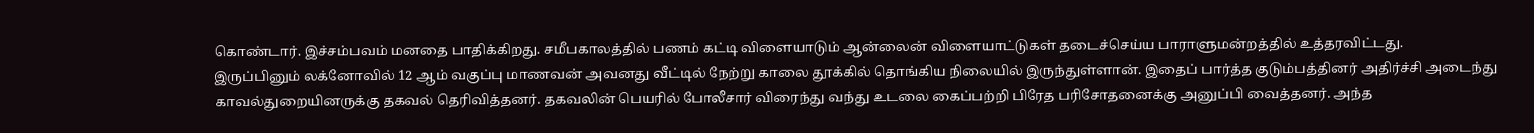கொண்டார். இச்சம்பவம் மனதை பாதிக்கிறது. சமீபகாலத்தில் பணம் கட்டி விளையாடும் ஆன்லைன் விளையாட்டுகள் தடைச்செய்ய பாராளுமன்றத்தில் உத்தரவிட்டது.
இருப்பினும் லக்னோவில் 12 ஆம் வகுப்பு மாணவன் அவனது வீட்டில் நேற்று காலை தூக்கில் தொங்கிய நிலையில் இருந்துள்ளான். இதைப் பார்த்த குடும்பத்தினர் அதிர்ச்சி அடைந்து காவல்துறையினருக்கு தகவல் தெரிவித்தனர். தகவலின் பெயரில் போலீசார் விரைந்து வந்து உடலை கைப்பற்றி பிரேத பரிசோதனைக்கு அனுப்பி வைத்தனர். அந்த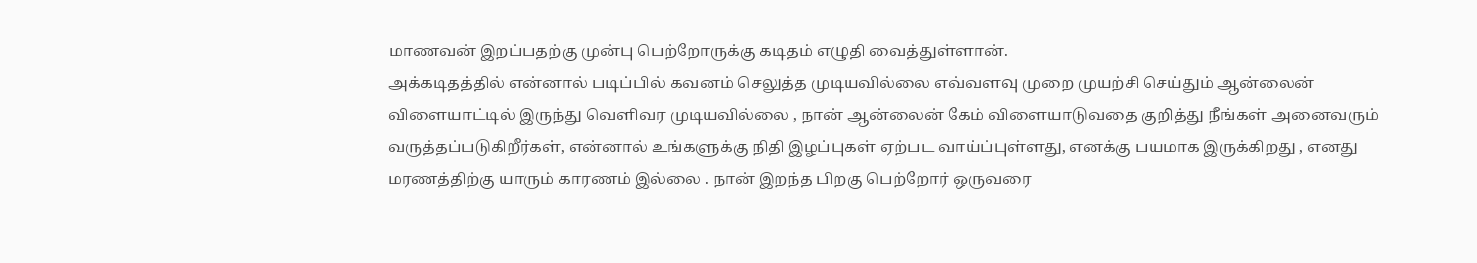மாணவன் இறப்பதற்கு முன்பு பெற்றோருக்கு கடிதம் எழுதி வைத்துள்ளான்.
அக்கடிதத்தில் என்னால் படிப்பில் கவனம் செலுத்த முடியவில்லை எவ்வளவு முறை முயற்சி செய்தும் ஆன்லைன் விளையாட்டில் இருந்து வெளிவர முடியவில்லை , நான் ஆன்லைன் கேம் விளையாடுவதை குறித்து நீங்கள் அனைவரும் வருத்தப்படுகிறீர்கள், என்னால் உங்களுக்கு நிதி இழப்புகள் ஏற்பட வாய்ப்புள்ளது, எனக்கு பயமாக இருக்கிறது , எனது மரணத்திற்கு யாரும் காரணம் இல்லை . நான் இறந்த பிறகு பெற்றோர் ஒருவரை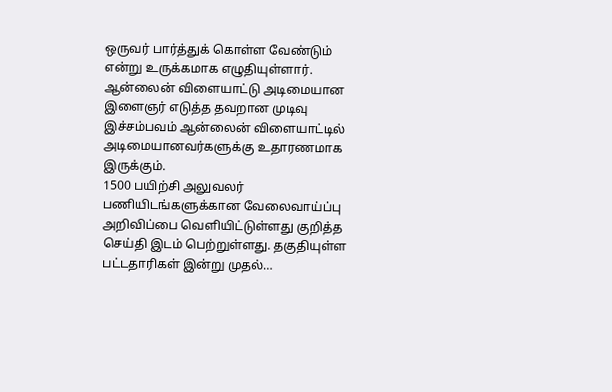ஒருவர் பார்த்துக் கொள்ள வேண்டும் என்று உருக்கமாக எழுதியுள்ளார். ஆன்லைன் விளையாட்டு அடிமையான இளைஞர் எடுத்த தவறான முடிவு இச்சம்பவம் ஆன்லைன் விளையாட்டில் அடிமையானவர்களுக்கு உதாரணமாக இருக்கும்.
1500 பயிற்சி அலுவலர் பணியிடங்களுக்கான வேலைவாய்ப்பு அறிவிப்பை வெளியிட்டுள்ளது குறித்த செய்தி இடம் பெற்றுள்ளது. தகுதியுள்ள பட்டதாரிகள் இன்று முதல்…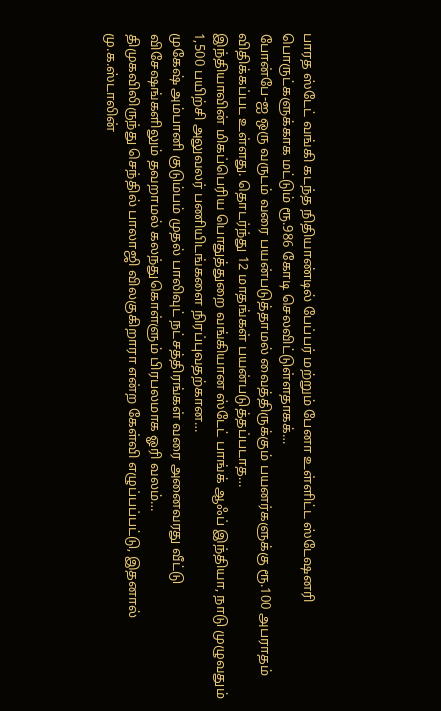பாரத ஸ்டேட் வங்கி கடந்த நிதியாண்டில் பேப்பர் மற்றும் பேனா உள்ளிட்ட ஸ்டேஷனரி பொருட்களுக்காக மட்டும் ரூ.986 கோடி செலவிட்டுள்ளதாகக்…
போன்பே-ஐ ஒரு வருடம் வரை பயன்படுத்தாமல் வைத்திருக்கும் பயனர்களுக்கு ரூ.100 அபராதம் விதிக்கப்பட உள்ளது. தொடர்ந்து 12 மாதங்கள் பயன்படுத்தப்படாத…
இந்தியாவின் மிகப்பெரிய பொதுத்துறை வங்கியான ஸ்டேட் பாங்க் ஆஃப் இந்தியா, நாடு முழுவதும் 1,500 பயிற்சி அலுவலர் பணியிடங்களை நிரப்புவதற்கான…
முகேஷ் அம்பானி குடும்பம் முதல் பாலிவுட் நட்சத்திரங்கள் வரை அனைவரது வீட்டு விசேஷங்களிலும் தவறாமல் கலந்துகொள்ளும் பிரபலமாக ஓரி வலம்…
திமுகவிலிருந்து செந்தில் பாலாஜி விலகுகிறாரா என்ற கேள்வி எழுப்பப்பட்டு, இதனால் மு.க.ஸ்டாலின்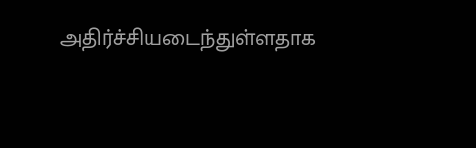அதிர்ச்சியடைந்துள்ளதாக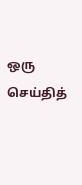ஒரு செய்தித்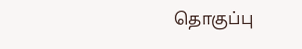தொகுப்பு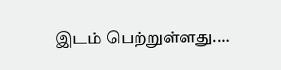இடம் பெற்றுள்ளது.…